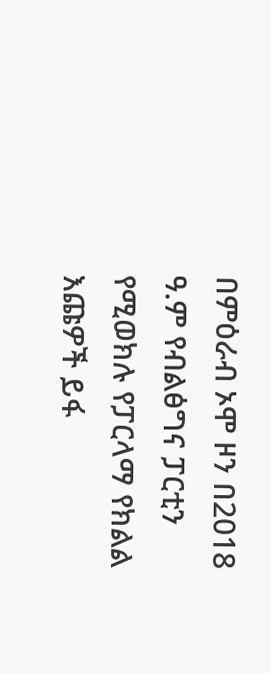በምዕራብ ኦሞ ዞን በ2018 ዓ.ም የብልፅግና ፓርቲን የሚወክሉ የፓርላማ የክልል እጩዎች ይፋ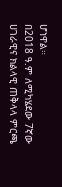ሆነዋል።
በ2018 ዓ.ም ለሚካሄደው 7ኛው ሀገራዊና ክልላዊ ጠቅላላ ምርጫ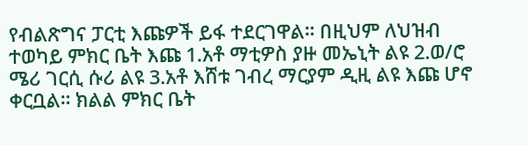የብልጽግና ፓርቲ እጩዎች ይፋ ተደርገዋል። በዚህም ለህዝብ ተወካይ ምክር ቤት እጩ 1.አቶ ማቲዎስ ያዙ መኤኒት ልዩ 2.ወ/ሮ ሜሪ ገርሲ ሱሪ ልዩ 3.አቶ እሸቱ ገብረ ማርያም ዲዚ ልዩ እጩ ሆኖ ቀርቧል። ክልል ምክር ቤት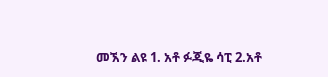መኧን ልዩ 1. አቶ ፉጂዬ ሳፒ 2.አቶ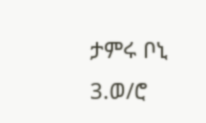ታምሩ ቦኒ 3.ወ/ሮ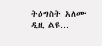ትዕግስት አለሙ ዲዚ ልዩ…